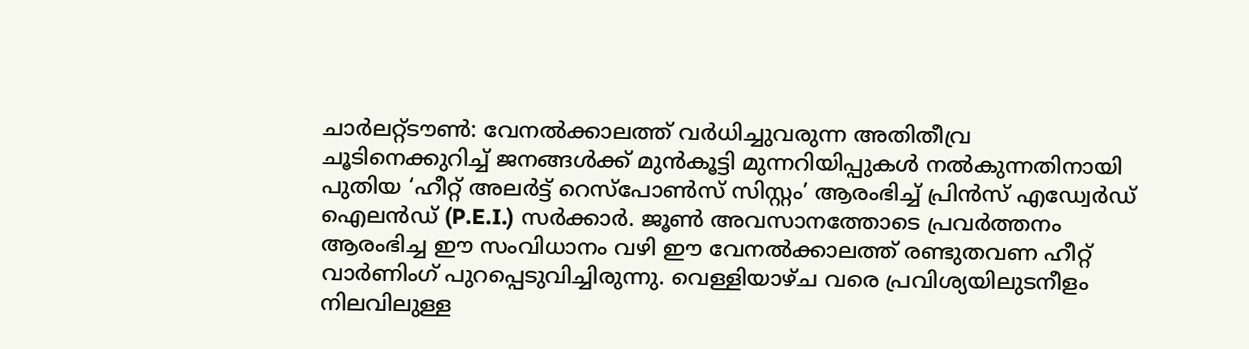ചാർലറ്റ്ടൗൺ: വേനൽക്കാലത്ത് വർധിച്ചുവരുന്ന അതിതീവ്ര ചൂടിനെക്കുറിച്ച് ജനങ്ങൾക്ക് മുൻകൂട്ടി മുന്നറിയിപ്പുകൾ നൽകുന്നതിനായി പുതിയ ‘ഹീറ്റ് അലർട്ട് റെസ്പോൺസ് സിസ്റ്റം’ ആരംഭിച്ച് പ്രിൻസ് എഡ്വേർഡ് ഐലൻഡ് (P.E.I.) സർക്കാർ. ജൂൺ അവസാനത്തോടെ പ്രവർത്തനം ആരംഭിച്ച ഈ സംവിധാനം വഴി ഈ വേനൽക്കാലത്ത് രണ്ടുതവണ ഹീറ്റ് വാർണിംഗ് പുറപ്പെടുവിച്ചിരുന്നു. വെള്ളിയാഴ്ച വരെ പ്രവിശ്യയിലുടനീളം നിലവിലുള്ള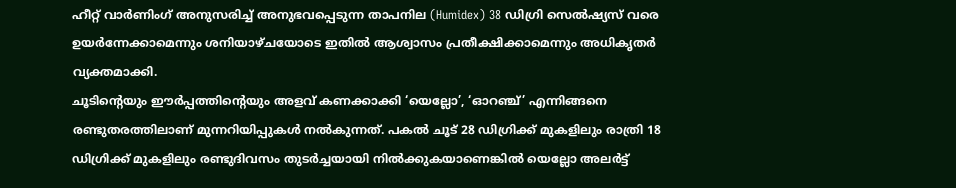ഹീറ്റ് വാർണിംഗ് അനുസരിച്ച് അനുഭവപ്പെടുന്ന താപനില (Humidex) 38 ഡിഗ്രി സെൽഷ്യസ് വരെ ഉയർന്നേക്കാമെന്നും ശനിയാഴ്ചയോടെ ഇതിൽ ആശ്വാസം പ്രതീക്ഷിക്കാമെന്നും അധികൃതർ വ്യക്തമാക്കി.
ചൂടിന്റെയും ഈർപ്പത്തിന്റെയും അളവ് കണക്കാക്കി ‘യെല്ലോ’, ‘ഓറഞ്ച്’ എന്നിങ്ങനെ രണ്ടുതരത്തിലാണ് മുന്നറിയിപ്പുകൾ നൽകുന്നത്. പകൽ ചൂട് 28 ഡിഗ്രിക്ക് മുകളിലും രാത്രി 18 ഡിഗ്രിക്ക് മുകളിലും രണ്ടുദിവസം തുടർച്ചയായി നിൽക്കുകയാണെങ്കിൽ യെല്ലോ അലർട്ട്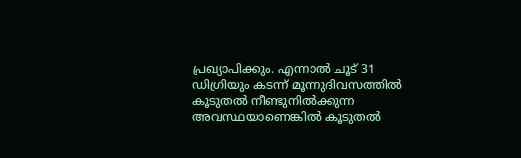പ്രഖ്യാപിക്കും. എന്നാൽ ചൂട് 31 ഡിഗ്രിയും കടന്ന് മൂന്നുദിവസത്തിൽ കൂടുതൽ നീണ്ടുനിൽക്കുന്ന അവസ്ഥയാണെങ്കിൽ കൂടുതൽ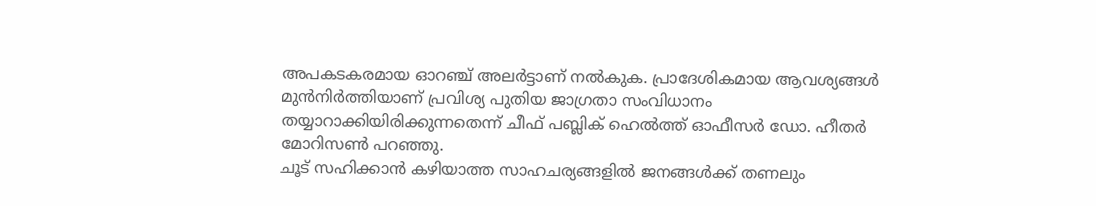അപകടകരമായ ഓറഞ്ച് അലർട്ടാണ് നൽകുക. പ്രാദേശികമായ ആവശ്യങ്ങൾ മുൻനിർത്തിയാണ് പ്രവിശ്യ പുതിയ ജാഗ്രതാ സംവിധാനം തയ്യാറാക്കിയിരിക്കുന്നതെന്ന് ചീഫ് പബ്ലിക് ഹെൽത്ത് ഓഫീസർ ഡോ. ഹീതർ മോറിസൺ പറഞ്ഞു.
ചൂട് സഹിക്കാൻ കഴിയാത്ത സാഹചര്യങ്ങളിൽ ജനങ്ങൾക്ക് തണലും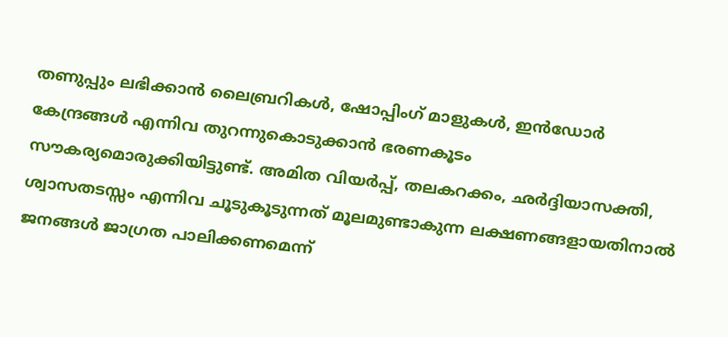തണുപ്പും ലഭിക്കാൻ ലൈബ്രറികൾ, ഷോപ്പിംഗ് മാളുകൾ, ഇൻഡോർ കേന്ദ്രങ്ങൾ എന്നിവ തുറന്നുകൊടുക്കാൻ ഭരണകൂടം സൗകര്യമൊരുക്കിയിട്ടുണ്ട്. അമിത വിയർപ്പ്, തലകറക്കം, ഛർദ്ദിയാസക്തി, ശ്വാസതടസ്സം എന്നിവ ചൂടുകൂടുന്നത് മൂലമുണ്ടാകുന്ന ലക്ഷണങ്ങളായതിനാൽ ജനങ്ങൾ ജാഗ്രത പാലിക്കണമെന്ന്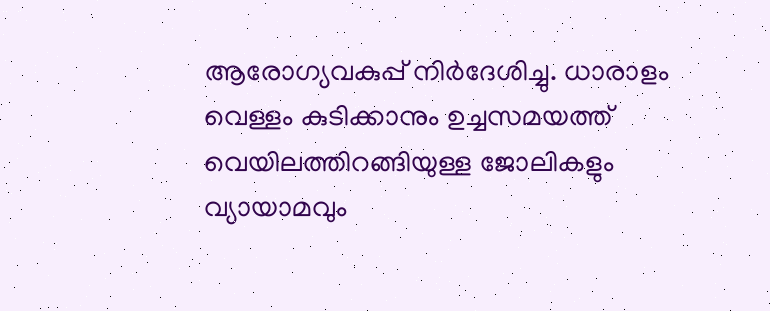ആരോഗ്യവകുപ്പ് നിർദേശിച്ചു. ധാരാളം വെള്ളം കുടിക്കാനും ഉച്ചസമയത്ത് വെയിലത്തിറങ്ങിയുള്ള ജോലികളും വ്യായാമവും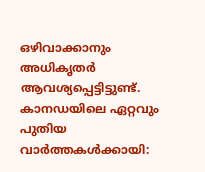ഒഴിവാക്കാനും അധികൃതർ ആവശ്യപ്പെട്ടിട്ടുണ്ട്.
കാനഡയിലെ ഏറ്റവും പുതിയ വാർത്തകൾക്കായി: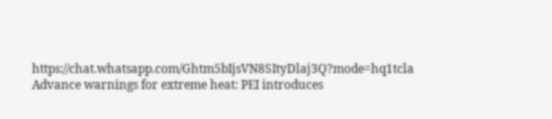https://chat.whatsapp.com/Ghtm5bIjsVN8SItyDlaj3Q?mode=hq1tcla
Advance warnings for extreme heat: PEI introduces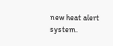new heat alert system.